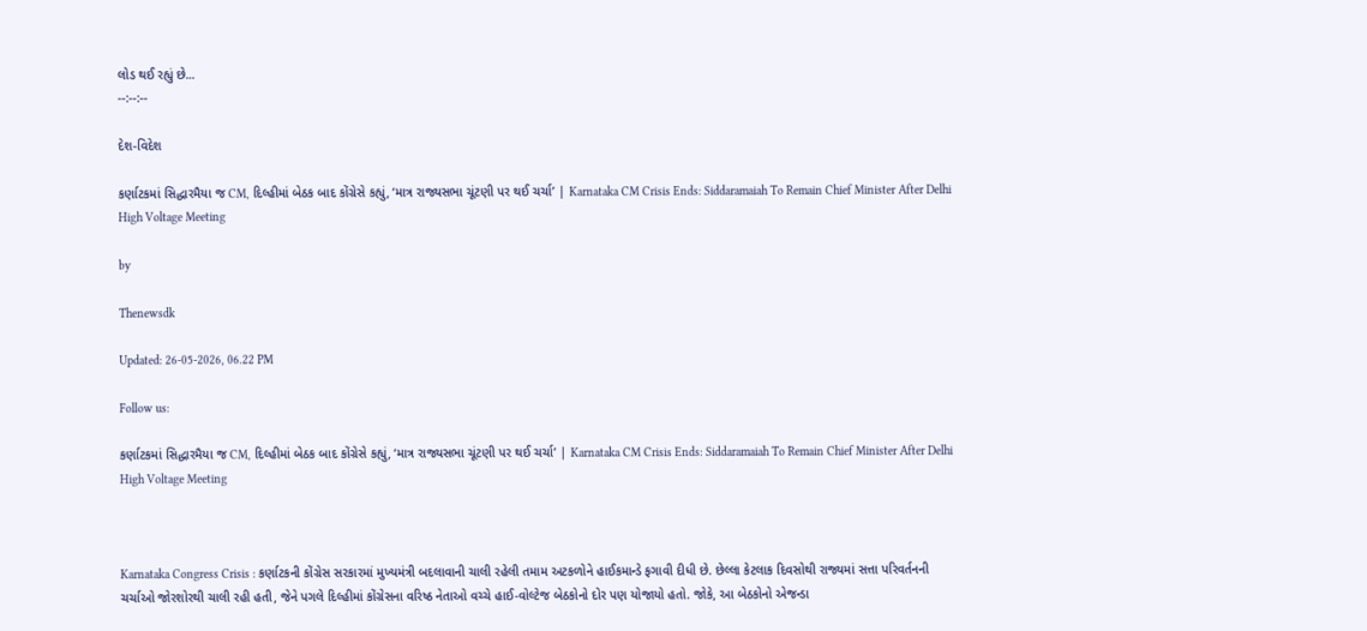લોડ થઈ રહ્યું છે...
--:--:--

દેશ-વિદેશ

કર્ણાટકમાં સિદ્ધારમૈયા જ CM, દિલ્હીમાં બેઠક બાદ કોંગ્રેસે કહ્યું, ‘માત્ર રાજ્યસભા ચૂંટણી પર થઈ ચર્ચા’ | Karnataka CM Crisis Ends: Siddaramaiah To Remain Chief Minister After Delhi High Voltage Meeting

by

Thenewsdk

Updated: 26-05-2026, 06.22 PM

Follow us:

કર્ણાટકમાં સિદ્ધારમૈયા જ CM, દિલ્હીમાં બેઠક બાદ કોંગ્રેસે કહ્યું, ‘માત્ર રાજ્યસભા ચૂંટણી પર થઈ ચર્ચા’ | Karnataka CM Crisis Ends: Siddaramaiah To Remain Chief Minister After Delhi High Voltage Meeting



Karnataka Congress Crisis : કર્ણાટકની કોંગ્રેસ સરકારમાં મુખ્યમંત્રી બદલાવાની ચાલી રહેલી તમામ અટકળોને હાઈકમાન્ડે ફગાવી દીધી છે. છેલ્લા કેટલાક દિવસોથી રાજ્યમાં સત્તા પરિવર્તનની ચર્ચાઓ જોરશોરથી ચાલી રહી હતી, જેને પગલે દિલ્હીમાં કોંગ્રેસના વરિષ્ઠ નેતાઓ વચ્ચે હાઈ-વોલ્ટેજ બેઠકોનો દોર પણ યોજાયો હતો. જોકે, આ બેઠકોનો એજન્ડા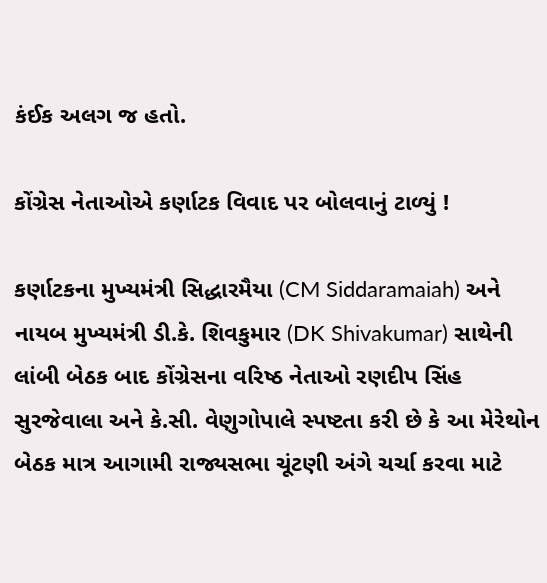કંઈક અલગ જ હતો.

કોંગ્રેસ નેતાઓએ કર્ણાટક વિવાદ પર બોલવાનું ટાળ્યું !

કર્ણાટકના મુખ્યમંત્રી સિદ્ધારમૈયા (CM Siddaramaiah) અને નાયબ મુખ્યમંત્રી ડી.કે. શિવકુમાર (DK Shivakumar) સાથેની લાંબી બેઠક બાદ કોંગ્રેસના વરિષ્ઠ નેતાઓ રણદીપ સિંહ સુરજેવાલા અને કે.સી. વેણુગોપાલે સ્પષ્ટતા કરી છે કે આ મેરેથોન બેઠક માત્ર આગામી રાજ્યસભા ચૂંટણી અંગે ચર્ચા કરવા માટે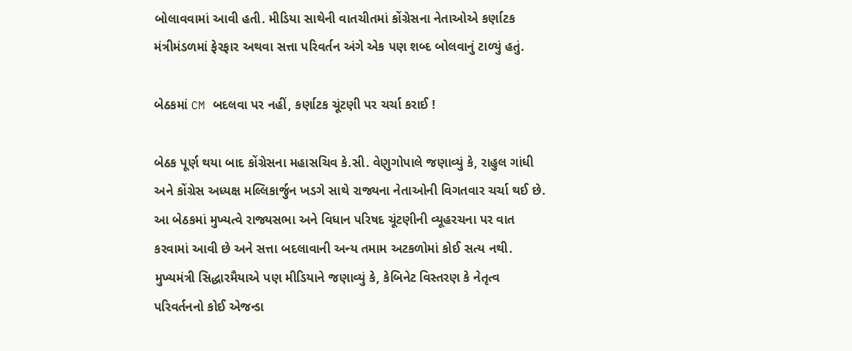બોલાવવામાં આવી હતી. મીડિયા સાથેની વાતચીતમાં કોંગ્રેસના નેતાઓએ કર્ણાટક મંત્રીમંડળમાં ફેરફાર અથવા સત્તા પરિવર્તન અંગે એક પણ શબ્દ બોલવાનું ટાળ્યું હતું.

બેઠકમાં CM બદલવા પર નહીં, કર્ણાટક ચૂંટણી પર ચર્ચા કરાઈ !

બેઠક પૂર્ણ થયા બાદ કોંગ્રેસના મહાસચિવ કે.સી. વેણુગોપાલે જણાવ્યું કે, રાહુલ ગાંધી અને કોંગ્રેસ અધ્યક્ષ મલ્લિકાર્જુન ખડગે સાથે રાજ્યના નેતાઓની વિગતવાર ચર્ચા થઈ છે. આ બેઠકમાં મુખ્યત્વે રાજ્યસભા અને વિધાન પરિષદ ચૂંટણીની વ્યૂહરચના પર વાત કરવામાં આવી છે અને સત્તા બદલાવાની અન્ય તમામ અટકળોમાં કોઈ સત્ય નથી. મુખ્યમંત્રી સિદ્ધારમૈયાએ પણ મીડિયાને જણાવ્યું કે, કેબિનેટ વિસ્તરણ કે નેતૃત્વ પરિવર્તનનો કોઈ એજન્ડા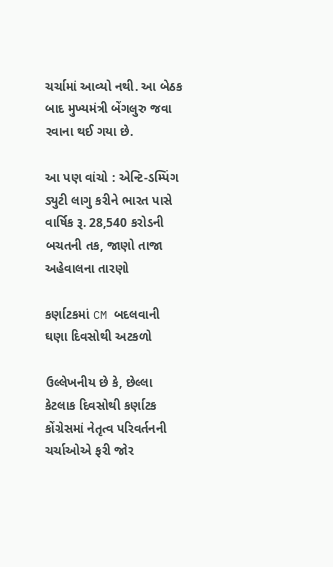ચર્ચામાં આવ્યો નથી. આ બેઠક બાદ મુખ્યમંત્રી બેંગલુરુ જવા રવાના થઈ ગયા છે.

આ પણ વાંચો : એન્ટિ-ડમ્પિંગ ડ્યુટી લાગુ કરીને ભારત પાસે વાર્ષિક રૂ. 28,540 કરોડની બચતની તક, જાણો તાજા અહેવાલના તારણો

કર્ણાટકમાં CM બદલવાની ઘણા દિવસોથી અટકળો

ઉલ્લેખનીય છે કે, છેલ્લા કેટલાક દિવસોથી કર્ણાટક કોંગ્રેસમાં નેતૃત્વ પરિવર્તનની ચર્ચાઓએ ફરી જોર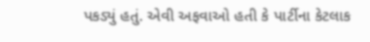પકડ્યું હતું. એવી અફવાઓ હતી કે પાર્ટીના કેટલાક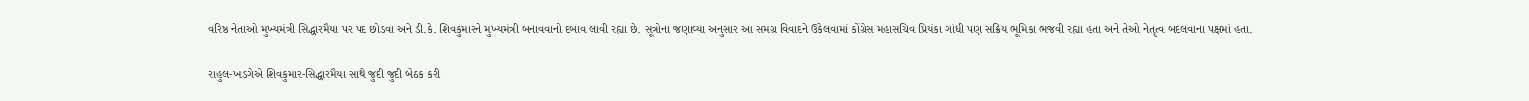વરિષ્ઠ નેતાઓ મુખ્યમંત્રી સિદ્ધારમૈયા પર પદ છોડવા અને ડી.કે. શિવકુમારને મુખ્યમંત્રી બનાવવાનો દબાવ લાવી રહ્યા છે. સૂત્રોના જણાવ્યા અનુસાર આ સમગ્ર વિવાદને ઉકેલવામાં કોંગ્રેસ મહાસચિવ પ્રિયંકા ગાંધી પણ સક્રિય ભૂમિકા ભજવી રહ્યા હતા અને તેઓ નેતૃત્વ બદલવાના પક્ષમાં હતા.

રાહુલ-ખડગેએ શિવકુમાર-સિદ્ધારમૈયા સાથે જુદી જુદી બેઠક કરી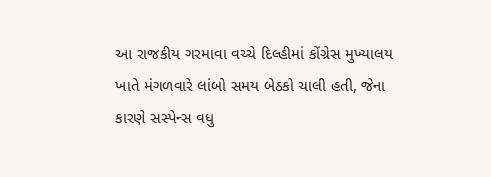આ રાજકીય ગરમાવા વચ્ચે દિલ્હીમાં કોંગ્રેસ મુખ્યાલય ખાતે મંગળવારે લાંબો સમય બેઠકો ચાલી હતી, જેના કારણે સસ્પેન્સ વધુ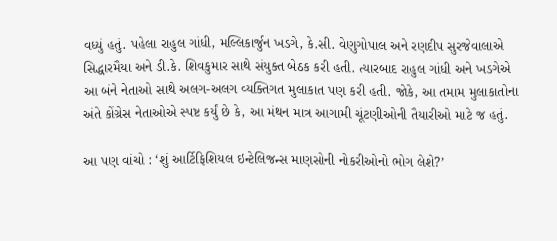વધ્યું હતું. પહેલા રાહુલ ગાંધી, મલ્લિકાર્જુન ખડગે, કે.સી. વેણુગોપાલ અને રણદીપ સુરજેવાલાએ સિદ્ધારમૈયા અને ડી.કે. શિવકુમાર સાથે સંયુક્ત બેઠક કરી હતી. ત્યારબાદ રાહુલ ગાંધી અને ખડગેએ આ બંને નેતાઓ સાથે અલગ-અલગ વ્યક્તિગત મુલાકાત પણ કરી હતી. જોકે, આ તમામ મુલાકાતોના અંતે કોંગ્રેસ નેતાઓએ સ્પષ્ટ કર્યું છે કે, આ મંથન માત્ર આગામી ચૂંટણીઓની તૈયારીઓ માટે જ હતું.

આ પણ વાંચો : ‘શું આર્ટિફિશિયલ ઇન્ટેલિજન્સ માણસોની નોકરીઓનો ભોગ લેશે?’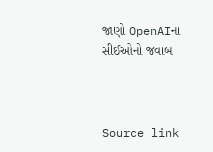જાણો OpenAIના સીઈઓનો જવાબ



Source link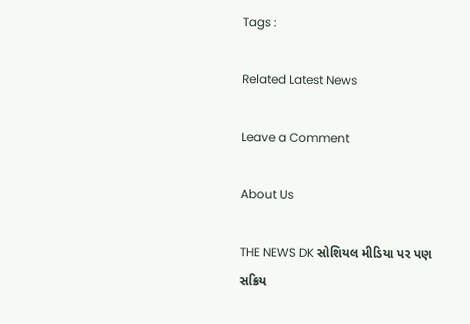Tags :

Related Latest News

Leave a Comment

About Us

THE NEWS DK સોશિયલ મીડિયા પર પણ સક્રિય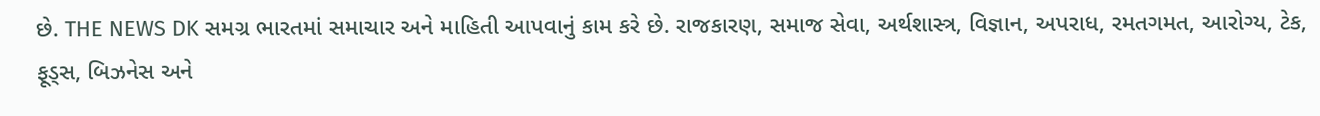છે. THE NEWS DK સમગ્ર ભારતમાં સમાચાર અને માહિતી આપવાનું કામ કરે છે. રાજકારણ, સમાજ સેવા, અર્થશાસ્ત્ર, વિજ્ઞાન, અપરાધ, રમતગમત, આરોગ્ય, ટેક, ફૂડ્સ, બિઝનેસ અને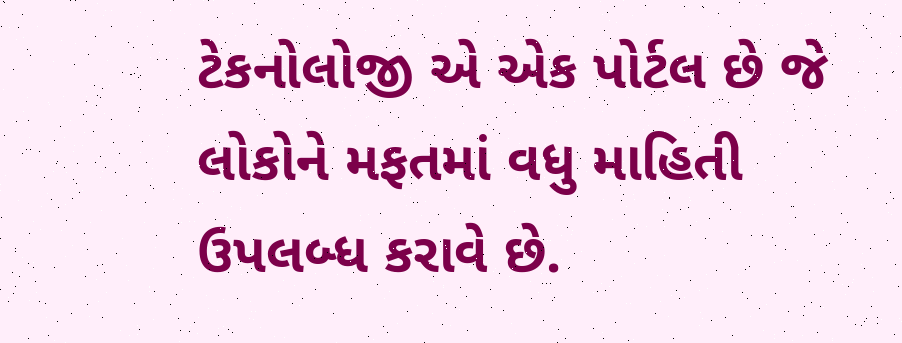ટેકનોલોજી એ એક પોર્ટલ છે જે લોકોને મફતમાં વધુ માહિતી ઉપલબ્ધ કરાવે છે.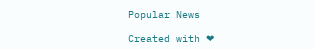Popular News

Created with ❤